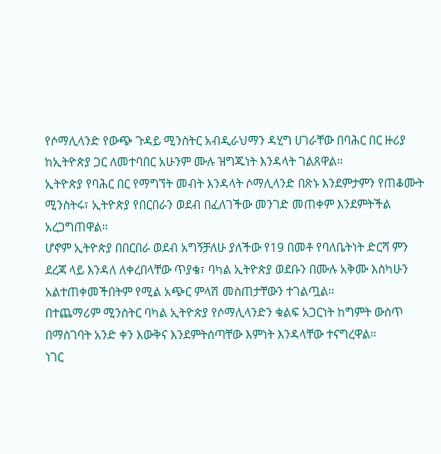የሶማሊላንድ የውጭ ጉዳይ ሚንስትር አብዲራህማን ዳሂግ ሀገራቸው በባሕር በር ዙሪያ ከኢትዮጵያ ጋር ለመተባበር አሁንም ሙሉ ዝግጁነት እንዳላት ገልጸዋል።
ኢትዮጵያ የባሕር በር የማግኘት መብት እንዳላት ሶማሊላንድ በጽኑ እንደምታምን የጠቆሙት ሚንስትሩ፣ ኢትዮጵያ የበርበራን ወደብ በፈለገችው መንገድ መጠቀም እንደምትችል አረጋግጠዋል።
ሆኖም ኢትዮጵያ በበርበራ ወደብ አግኝቻለሁ ያለችው የ19 በመቶ የባለቤትነት ድርሻ ምን ደረጃ ላይ እንዳለ ለቀረበላቸው ጥያቄ፣ ባካል ኢትዮጵያ ወደቡን በሙሉ አቅሙ እስካሁን አልተጠቀመችበትም የሚል አጭር ምላሽ መስጠታቸውን ተገልጧል።
በተጨማሪም ሚንስትር ባካል ኢትዮጵያ የሶማሊላንድን ቁልፍ አጋርነት ከግምት ውስጥ በማስገባት አንድ ቀን እውቅና እንደምትሰጣቸው እምነት እንዳላቸው ተናግረዋል።
ነገር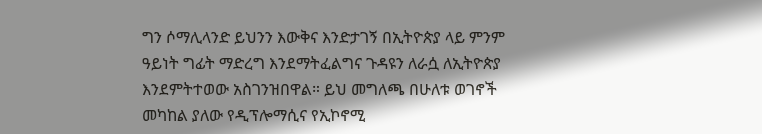ግን ሶማሊላንድ ይህንን እውቅና እንድታገኝ በኢትዮጵያ ላይ ምንም ዓይነት ግፊት ማድረግ እንደማትፈልግና ጉዳዩን ለራሷ ለኢትዮጵያ እንደምትተወው አስገንዝበዋል። ይህ መግለጫ በሁለቱ ወገኖች መካከል ያለው የዲፕሎማሲና የኢኮኖሚ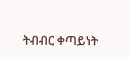ትብብር ቀጣይነት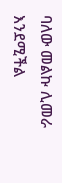ባለው መልኩ ሊመራ እንደሚችል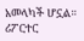አመላካች ሆኗል።
ሪፖርተር